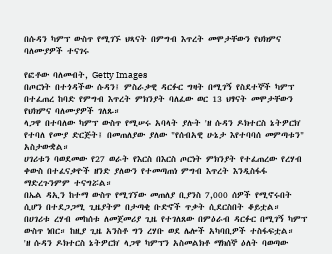በሱዳን ካምፕ ውስጥ የሚገኙ ህጻናት በምግብ እጥረት መሞታቸውን የህክምና ባለሙያዎች ተናገሩ

የፎቶው ባለመብት, Getty Images
በጦርነት በተጎዳችው ሱዳን፤ ምስራቃዊ ዳርፉር ግዛት በሚገኝ የስደተኞች ካምፕ በተፈጠረ ከባድ የምግብ እጥረት ምክንያት ባለፈው ወር 13 ህፃናት መሞታቸውን የህክምና ባለሙያዎች ገለጹ።
ላጋዋ በተባለው ካምፕ ውስጥ የሚሠሩ አባላት ያሉት 'ዘ ሱዳን ዶክተርስ ኔትዎርክ' የተባለ የሙያ ድርጅት፤ በመጠለያው ያለው "የሰብአዊ ሁኔታ እየተባባሰ መምጣቱን" አስታውቋል።
ሀገሪቱን ባወደመው የ27 ወራት የእርስ በእርስ ጦርነት ምክንያት የተፈጠረው የረሃብ ቀውስ በተፈናቃዮች ዘንድ ያለውን የተመጣጠነ ምግብ እጥረት እንዲስፋፋ ማድረጉንምም ተናግሯል።
በኤል ዳኢን ከተማ ውስጥ የሚገኘው መጠለያ ቢያንስ 7,000 ሰዎች የሚኖሩበት ሲሆን በተደጋጋሚ ጊዜያትም በታጣቂ ቡድኖች ጥቃት ሲደርስበት ቆይቷል።
በሀገሪቱ ረሃብ መከሰቱ ለመጀመሪያ ጊዜ የተገለጸው በምዕራብ ዳርፉር በሚገኝ ካምፕ ውስጥ ነበር። ከዚያ ጊዜ አንስቶ ግን ረሃቡ ወደ ሌሎች አካባቢዎች ተስፋፍቷል።
'ዘ ሱዳን ዶክተርስ ኔትዎርክ' ላጋዋ ካምፕን አስመልክቶ ማክሰኞ ዕለት ባወጣው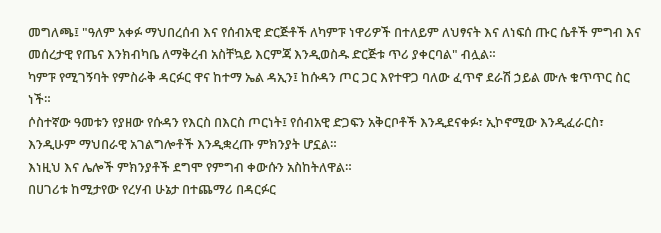መግለጫ፤ "ዓለም አቀፉ ማህበረሰብ እና የሰብአዊ ድርጅቶች ለካምፑ ነዋሪዎች በተለይም ለህፃናት እና ለነፍሰ ጡር ሴቶች ምግብ እና መሰረታዊ የጤና እንክብካቤ ለማቅረብ አስቸኳይ እርምጃ እንዲወስዱ ድርጅቱ ጥሪ ያቀርባል" ብሏል።
ካምፑ የሚገኝባት የምስራቅ ዳርፉር ዋና ከተማ ኤል ዳኢን፤ ከሱዳን ጦር ጋር እየተዋጋ ባለው ፈጥኖ ደራሽ ኃይል ሙሉ ቁጥጥር ስር ነች።
ሶስተኛው ዓመቱን የያዘው የሱዳን የእርስ በእርስ ጦርነት፤ የሰብአዊ ድጋፍን አቅርቦቶች እንዲደናቀፉ፣ ኢኮኖሚው እንዲፈራርስ፣ እንዲሁም ማህበራዊ አገልግሎቶች እንዲቋረጡ ምክንያት ሆኗል።
እነዚህ እና ሌሎች ምክንያቶች ደግሞ የምግብ ቀውሱን አስከትለዋል።
በሀገሪቱ ከሚታየው የረሃብ ሁኔታ በተጨማሪ በዳርፉር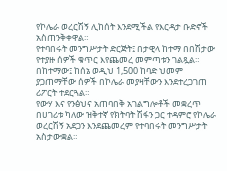የኮሌራ ወረርሽኝ ሊከሰት እንደሚችል የእርዳታ ቡድኖች አስጠንቅቀዋል።
የተባበሩት መንግሥታት ድርጅት፤ በታዊላ ከተማ በበሽታው የተያዙ ሰዎች ቁጥር እየጨመረ መምጣቱን ገልጿል። በከተማው፤ ከሰኔ ወዲህ 1,500 ከባድ ህመም ያጋጠማቸው ሰዎች በኮሌራ መያዛቸውን እንደተረጋገጠ ሪፖርት ተደርጓል።
የውሃ እና የንፅህና አጠባበቅ አገልግሎቶች መቋረጥ በሀገሪቱ ካለው ዝቅተኛ የክትባት ሽፋን ጋር ተዳምሮ የኮሌራ ወረርሽኝ አደጋን እንደጨመረም የተባበሩት መንግሥታት አስታውቋል።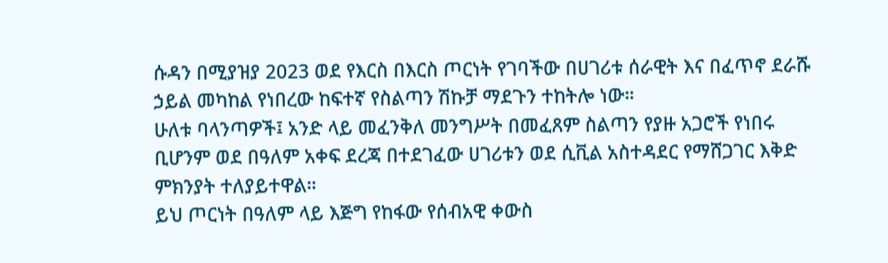ሱዳን በሚያዝያ 2023 ወደ የእርስ በእርስ ጦርነት የገባችው በሀገሪቱ ሰራዊት እና በፈጥኖ ደራሹ ኃይል መካከል የነበረው ከፍተኛ የስልጣን ሽኩቻ ማደጉን ተከትሎ ነው።
ሁለቱ ባላንጣዎች፤ አንድ ላይ መፈንቅለ መንግሥት በመፈጸም ስልጣን የያዙ አጋሮች የነበሩ ቢሆንም ወደ በዓለም አቀፍ ደረጃ በተደገፈው ሀገሪቱን ወደ ሲቪል አስተዳደር የማሸጋገር እቅድ ምክንያት ተለያይተዋል።
ይህ ጦርነት በዓለም ላይ እጅግ የከፋው የሰብአዊ ቀውስ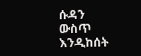ሱዳን ውስጥ እንዲከሰት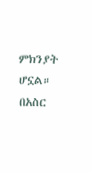ምክንያት ሆኗል።
በአስር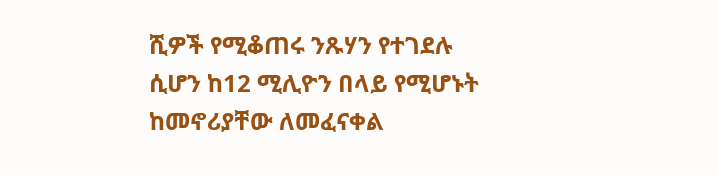ሺዎች የሚቆጠሩ ንጹሃን የተገደሉ ሲሆን ከ12 ሚሊዮን በላይ የሚሆኑት ከመኖሪያቸው ለመፈናቀል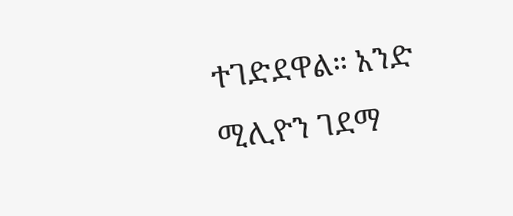ተገድደዋል። አንድ ሚሊዮን ገደማ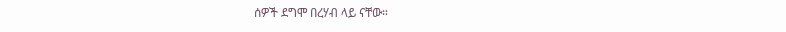ሰዎች ደግሞ በረሃብ ላይ ናቸው።